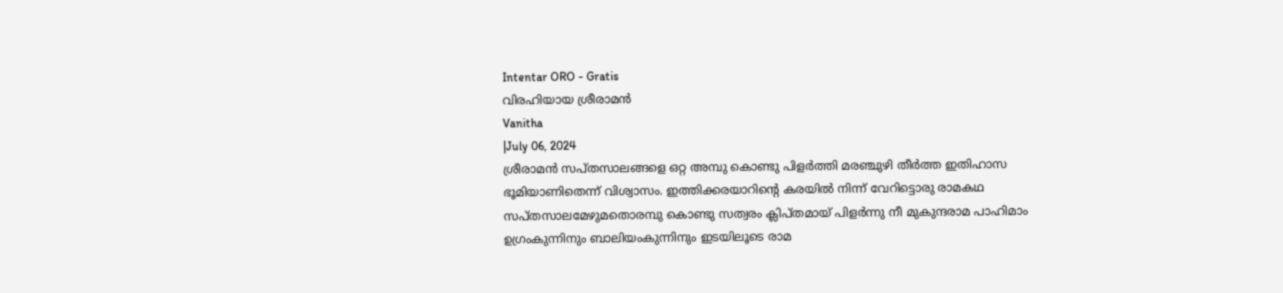Intentar ORO - Gratis
വിരഹിയായ ശ്രീരാമൻ
Vanitha
|July 06, 2024
ശ്രീരാമൻ സപ്തസാലങ്ങളെ ഒറ്റ അമ്പു കൊണ്ടു പിളർത്തി മരഞ്ചുഴി തീർത്ത ഇതിഹാസ ഭൂമിയാണിതെന്ന് വിശ്വാസം. ഇത്തിക്കരയാറിന്റെ കരയിൽ നിന്ന് വേറിട്ടൊരു രാമകഥ
സപ്തസാലമേഴുമതൊരമ്പു കൊണ്ടു സത്വരം ക്ലിപ്തമായ് പിളർന്നു നീ മുകുന്ദരാമ പാഹിമാം
ഉഗ്രംകുന്നിനും ബാലിയംകുന്നിനും ഇടയിലൂടെ രാമ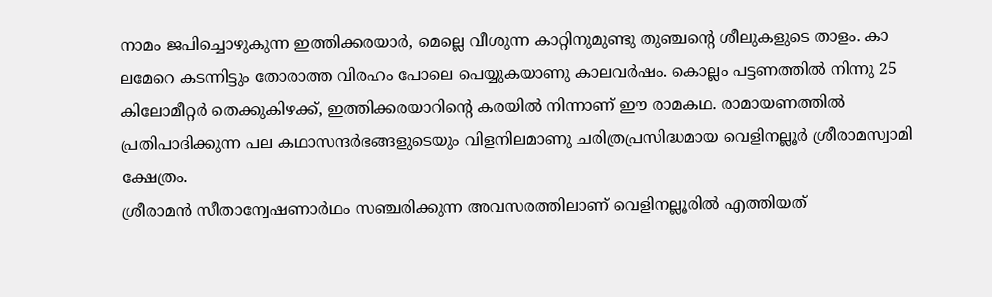നാമം ജപിച്ചൊഴുകുന്ന ഇത്തിക്കരയാർ, മെല്ലെ വീശുന്ന കാറ്റിനുമുണ്ടു തുഞ്ചന്റെ ശീലുകളുടെ താളം. കാ ലമേറെ കടന്നിട്ടും തോരാത്ത വിരഹം പോലെ പെയ്യുകയാണു കാലവർഷം. കൊല്ലം പട്ടണത്തിൽ നിന്നു 25 കിലോമീറ്റർ തെക്കുകിഴക്ക്, ഇത്തിക്കരയാറിന്റെ കരയിൽ നിന്നാണ് ഈ രാമകഥ. രാമായണത്തിൽ പ്രതിപാദിക്കുന്ന പല കഥാസന്ദർഭങ്ങളുടെയും വിളനിലമാണു ചരിത്രപ്രസിദ്ധമായ വെളിനല്ലൂർ ശ്രീരാമസ്വാമി ക്ഷേത്രം.
ശ്രീരാമൻ സീതാന്വേഷണാർഥം സഞ്ചരിക്കുന്ന അവസരത്തിലാണ് വെളിനല്ലൂരിൽ എത്തിയത്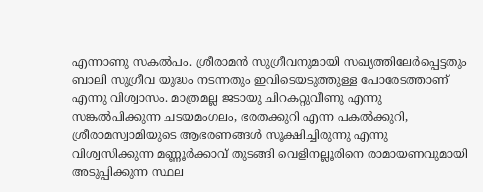എന്നാണു സകൽപം. ശ്രീരാമൻ സുഗ്രീവനുമായി സഖ്യത്തിലേർപ്പെട്ടതും ബാലി സുഗ്രീവ യുദ്ധം നടന്നതും ഇവിടെയടുത്തുള്ള പോരേടത്താണ് എന്നു വിശ്വാസം. മാത്രമല്ല ജടായു ചിറകറ്റുവീണു എന്നു സങ്കൽപിക്കുന്ന ചടയമംഗലം, ഭരതക്കുറി എന്ന പകൽക്കുറി, ശ്രീരാമസ്വാമിയുടെ ആഭരണങ്ങൾ സൂക്ഷിച്ചിരുന്നു എന്നു വിശ്വസിക്കുന്ന മണ്ണൂർക്കാവ് തുടങ്ങി വെളിനല്ലൂരിനെ രാമായണവുമായി അടുപ്പിക്കുന്ന സ്ഥല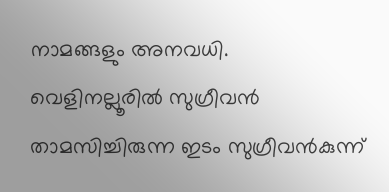നാമങ്ങളും അനവധി.
വെളിനല്ലൂരിൽ സുഗ്രീവൻ താമസിച്ചിരുന്ന ഇടം സുഗ്രീവൻകുന്ന്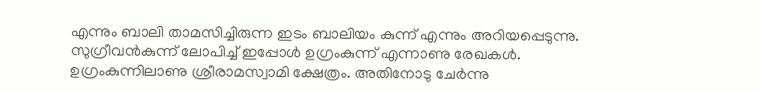എന്നും ബാലി താമസിച്ചിരുന്ന ഇടം ബാലിയം കുന്ന് എന്നും അറിയപ്പെടുന്നു. സുഗ്രീവൻകുന്ന് ലോപിച്ച് ഇപ്പോൾ ഉഗ്രംകുന്ന് എന്നാണു രേഖകൾ. ഉഗ്രംകുന്നിലാണു ശ്രീരാമസ്വാമി ക്ഷേത്രം. അതിനോടു ചേർന്നു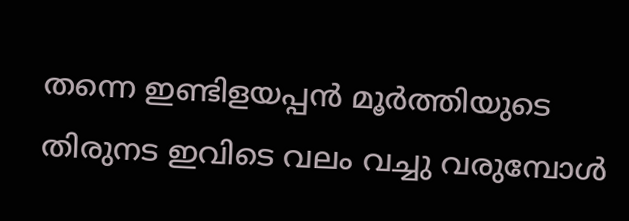തന്നെ ഇണ്ടിളയപ്പൻ മൂർത്തിയുടെ തിരുനട ഇവിടെ വലം വച്ചു വരുമ്പോൾ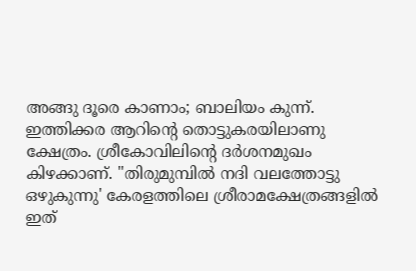അങ്ങു ദൂരെ കാണാം; ബാലിയം കുന്ന്.
ഇത്തിക്കര ആറിന്റെ തൊട്ടുകരയിലാണു ക്ഷേത്രം. ശ്രീകോവിലിന്റെ ദർശനമുഖം കിഴക്കാണ്. "തിരുമുമ്പിൽ നദി വലത്തോട്ടു ഒഴുകുന്നു' കേരളത്തിലെ ശ്രീരാമക്ഷേത്രങ്ങളിൽ ഇത്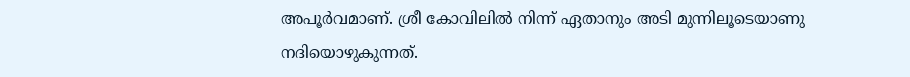അപൂർവമാണ്. ശ്രീ കോവിലിൽ നിന്ന് ഏതാനും അടി മുന്നിലൂടെയാണു നദിയൊഴുകുന്നത്.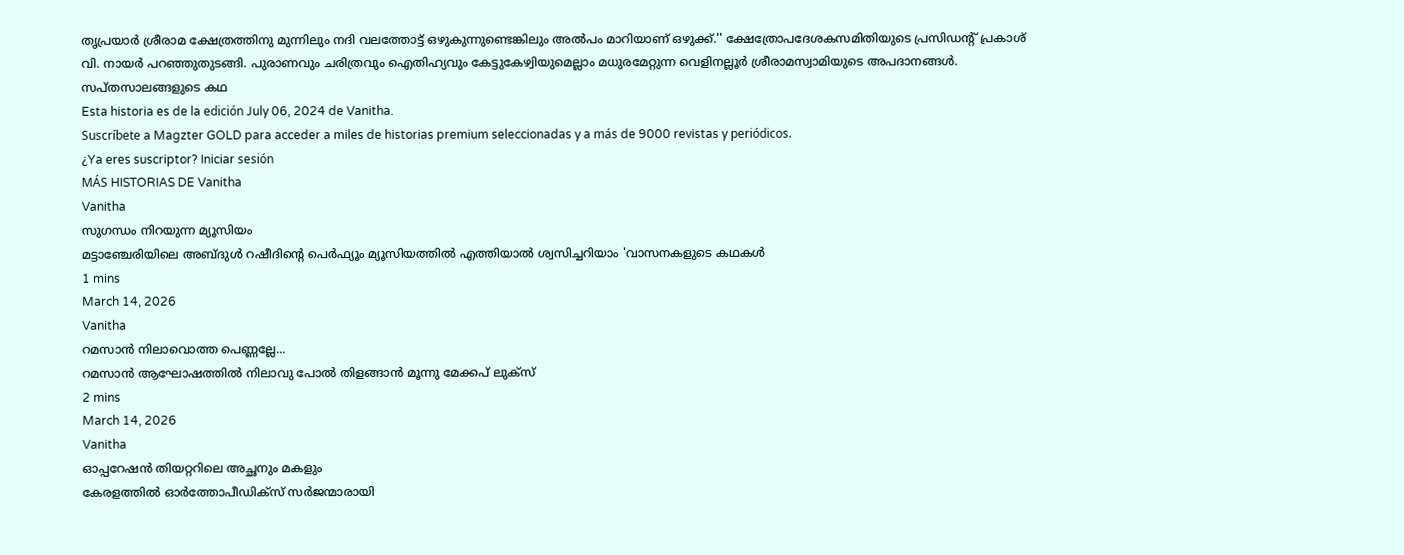തൃപ്രയാർ ശ്രീരാമ ക്ഷേത്രത്തിനു മുന്നിലും നദി വലത്തോട്ട് ഒഴുകുന്നുണ്ടെങ്കിലും അൽപം മാറിയാണ് ഒഴുക്ക്.'' ക്ഷേത്രോപദേശകസമിതിയുടെ പ്രസിഡന്റ് പ്രകാശ് വി. നായർ പറഞ്ഞുതുടങ്ങി. പുരാണവും ചരിത്രവും ഐതിഹ്യവും കേട്ടുകേഴ്വിയുമെല്ലാം മധുരമേറ്റുന്ന വെളിനല്ലൂർ ശ്രീരാമസ്വാമിയുടെ അപദാനങ്ങൾ.
സപ്തസാലങ്ങളുടെ കഥ
Esta historia es de la edición July 06, 2024 de Vanitha.
Suscríbete a Magzter GOLD para acceder a miles de historias premium seleccionadas y a más de 9000 revistas y periódicos.
¿Ya eres suscriptor? Iniciar sesión
MÁS HISTORIAS DE Vanitha
Vanitha
സുഗന്ധം നിറയുന്ന മ്യൂസിയം
മട്ടാഞ്ചേരിയിലെ അബ്ദുൾ റഷീദിന്റെ പെർഫ്യൂം മ്യൂസിയത്തിൽ എത്തിയാൽ ശ്വസിച്ചറിയാം 'വാസനകളുടെ കഥകൾ
1 mins
March 14, 2026
Vanitha
റമസാൻ നിലാവൊത്ത പെണ്ണല്ലേ...
റമസാൻ ആഘോഷത്തിൽ നിലാവു പോൽ തിളങ്ങാൻ മൂന്നു മേക്കപ് ലുക്സ്
2 mins
March 14, 2026
Vanitha
ഓപ്പറേഷൻ തിയറ്ററിലെ അച്ഛനും മകളും
കേരളത്തിൽ ഓർത്തോപീഡിക്സ് സർജന്മാരായി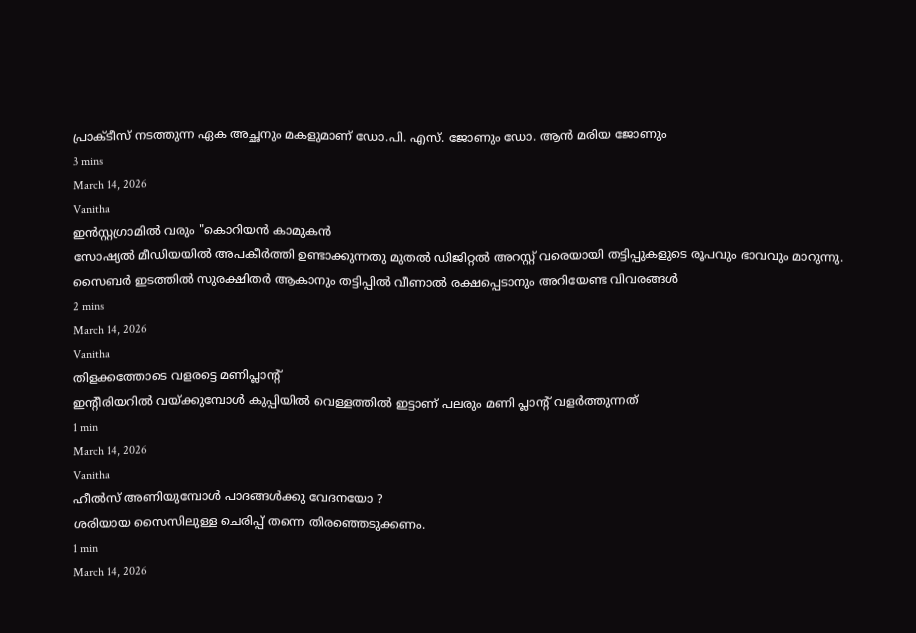പ്രാക്ടീസ് നടത്തുന്ന ഏക അച്ഛനും മകളുമാണ് ഡോ.പി. എസ്. ജോണും ഡോ. ആൻ മരിയ ജോണും
3 mins
March 14, 2026
Vanitha
ഇൻസ്റ്റഗ്രാമിൽ വരും "കൊറിയൻ കാമുകൻ
സോഷ്യൽ മീഡിയയിൽ അപകീർത്തി ഉണ്ടാക്കുന്നതു മുതൽ ഡിജിറ്റൽ അറസ്റ്റ് വരെയായി തട്ടിപ്പുകളുടെ രൂപവും ഭാവവും മാറുന്നു. സൈബർ ഇടത്തിൽ സുരക്ഷിതർ ആകാനും തട്ടിപ്പിൽ വീണാൽ രക്ഷപ്പെടാനും അറിയേണ്ട വിവരങ്ങൾ
2 mins
March 14, 2026
Vanitha
തിളക്കത്തോടെ വളരട്ടെ മണിപ്ലാന്റ്
ഇന്റീരിയറിൽ വയ്ക്കുമ്പോൾ കുപ്പിയിൽ വെള്ളത്തിൽ ഇട്ടാണ് പലരും മണി പ്ലാന്റ് വളർത്തുന്നത്
1 min
March 14, 2026
Vanitha
ഹീൽസ് അണിയുമ്പോൾ പാദങ്ങൾക്കു വേദനയോ ?
ശരിയായ സൈസിലുള്ള ചെരിപ്പ് തന്നെ തിരഞ്ഞെടുക്കണം.
1 min
March 14, 2026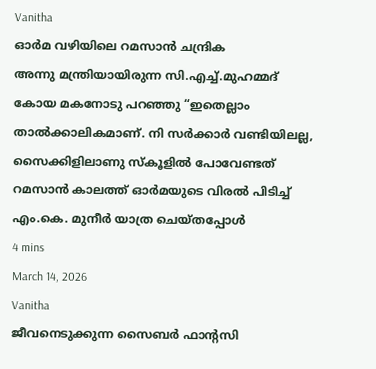Vanitha
ഓർമ വഴിയിലെ റമസാൻ ചന്ദ്രിക
അന്നു മന്ത്രിയായിരുന്ന സി.എച്ച്.മുഹമ്മദ് കോയ മകനോടു പറഞ്ഞു “ഇതെല്ലാം താൽക്കാലികമാണ്. നി സർക്കാർ വണ്ടിയിലല്ല, സൈക്കിളിലാണു സ്കൂളിൽ പോവേണ്ടത് റമസാൻ കാലത്ത് ഓർമയുടെ വിരൽ പിടിച്ച് എം.കെ. മുനീർ യാത്ര ചെയ്തപ്പോൾ
4 mins
March 14, 2026
Vanitha
ജീവനെടുക്കുന്ന സൈബർ ഫാന്റസി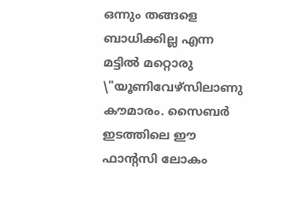ഒന്നും തങ്ങളെ ബാധിക്കില്ല എന്ന മട്ടിൽ മറ്റൊരു \"യൂണിവേഴ്സിലാണു കൗമാരം. സൈബർ ഇടത്തിലെ ഈ ഫാന്റസി ലോകം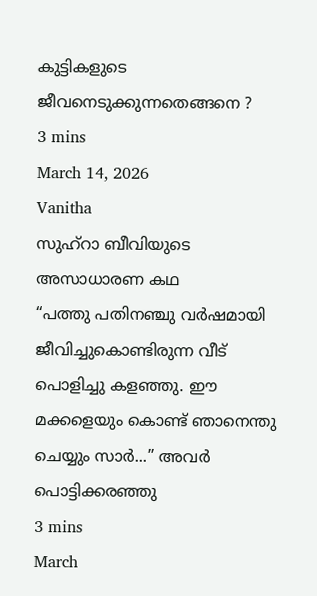കുട്ടികളുടെ ജീവനെടുക്കുന്നതെങ്ങനെ ?
3 mins
March 14, 2026
Vanitha
സുഹ്റാ ബീവിയുടെ അസാധാരണ കഥ
“പത്തു പതിനഞ്ചു വർഷമായി ജീവിച്ചുകൊണ്ടിരുന്ന വീട് പൊളിച്ചു കളഞ്ഞു. ഈ മക്കളെയും കൊണ്ട് ഞാനെന്തു ചെയ്യും സാർ...” അവർ പൊട്ടിക്കരഞ്ഞു
3 mins
March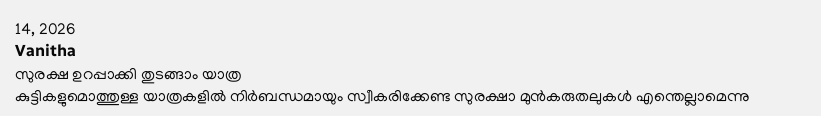14, 2026
Vanitha
സുരക്ഷ ഉറപ്പാക്കി തുടങ്ങാം യാത്ര
കുട്ടികളുമൊത്തുള്ള യാത്രകളിൽ നിർബന്ധമായും സ്വീകരിക്കേണ്ട സുരക്ഷാ മുൻകരുതലുകൾ എന്തെല്ലാമെന്നു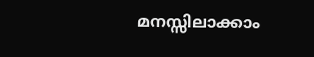മനസ്സിലാക്കാം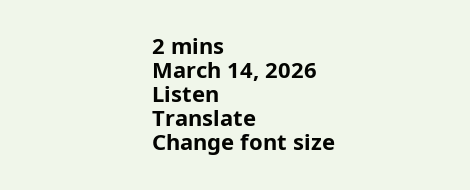2 mins
March 14, 2026
Listen
Translate
Change font size